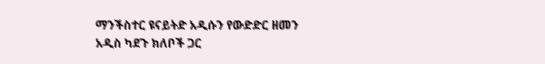ማንችስተር ዩናይትድ አዲሱን የውድድር ዘመን አዲስ ካደጉ ክለቦች ጋር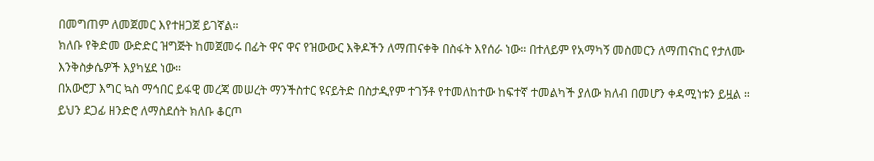በመግጠም ለመጀመር እየተዘጋጀ ይገኛል።
ክለቡ የቅድመ ውድድር ዝግጅት ከመጀመሩ በፊት ዋና ዋና የዝውውር እቅዶችን ለማጠናቀቅ በስፋት እየሰራ ነው። በተለይም የአማካኝ መስመርን ለማጠናከር የታለሙ እንቅስቃሴዎች እያካሄደ ነው።
በአውሮፓ እግር ኳስ ማኅበር ይፋዊ መረጃ መሠረት ማንችስተር ዩናይትድ በስታዲየም ተገኝቶ የተመለከተው ከፍተኛ ተመልካች ያለው ክለብ በመሆን ቀዳሚነቱን ይዟል ።
ይህን ደጋፊ ዘንድሮ ለማስደሰት ክለቡ ቆርጦ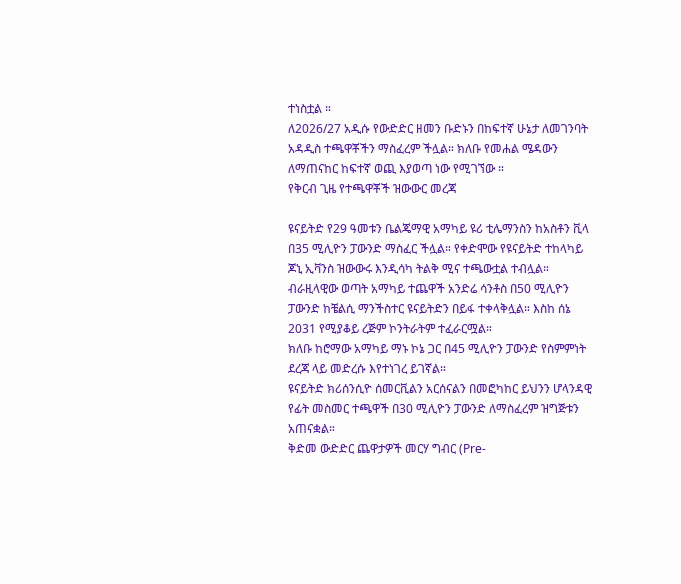ተነስቷል ።
ለ2026/27 አዲሱ የውድድር ዘመን ቡድኑን በከፍተኛ ሁኔታ ለመገንባት አዳዲስ ተጫዋቾችን ማስፈረም ችሏል። ክለቡ የመሐል ሜዳውን ለማጠናከር ከፍተኛ ወጪ እያወጣ ነው የሚገኘው ።
የቅርብ ጊዜ የተጫዋቾች ዝውውር መረጃ

ዩናይትድ የ29 ዓመቱን ቤልጄማዊ አማካይ ዩሪ ቲሌማንስን ከአስቶን ቪላ በ35 ሚሊዮን ፓውንድ ማስፈር ችሏል። የቀድሞው የዩናይትድ ተከላካይ ጆኒ ኢቫንስ ዝውውሩ እንዲሳካ ትልቅ ሚና ተጫውቷል ተብሏል።
ብራዚላዊው ወጣት አማካይ ተጨዋች አንድሬ ሳንቶስ በ50 ሚሊዮን ፓውንድ ከቼልሲ ማንችስተር ዩናይትድን በይፋ ተቀላቅሏል። እስከ ሰኔ 2031 የሚያቆይ ረጅም ኮንትራትም ተፈራርሟል።
ክለቡ ከሮማው አማካይ ማኑ ኮኔ ጋር በ45 ሚሊዮን ፓውንድ የስምምነት ደረጃ ላይ መድረሱ እየተነገረ ይገኛል።
ዩናይትድ ክሪሰንሲዮ ሰመርቪልን አርሰናልን በመፎካከር ይህንን ሆላንዳዊ የፊት መስመር ተጫዋች በ30 ሚሊዮን ፓውንድ ለማስፈረም ዝግጅቱን አጠናቋል።
ቅድመ ውድድር ጨዋታዎች መርሃ ግብር (Pre-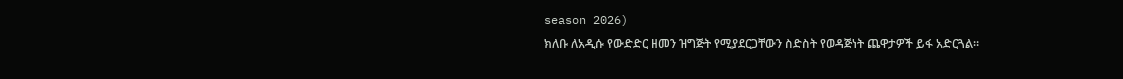season 2026)
ክለቡ ለአዲሱ የውድድር ዘመን ዝግጅት የሚያደርጋቸውን ስድስት የወዳጅነት ጨዋታዎች ይፋ አድርጓል።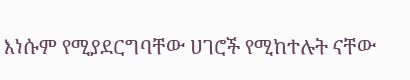እነሱም የሚያደርግባቸው ሀገሮች የሚከተሉት ናቸው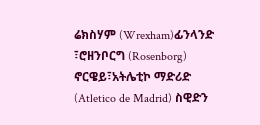ሬክስሃም (Wrexham)ፊንላንድ ፣ሮዘንቦርግ (Rosenborg) ኖርዌይ፣አትሌቲኮ ማድሪድ (Atletico de Madrid) ስዊድን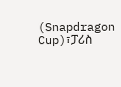(Snapdragon Cup)፣ፓሪስ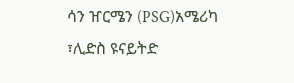ሳን ዠርሜን (PSG)አሜሪካ ፣ሊድስ ዩናይትድ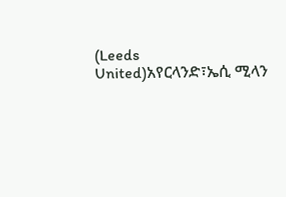(Leeds United)አየርላንድ፣ኤሲ ሚላን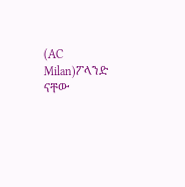(AC Milan)ፖላንድ ናቸው